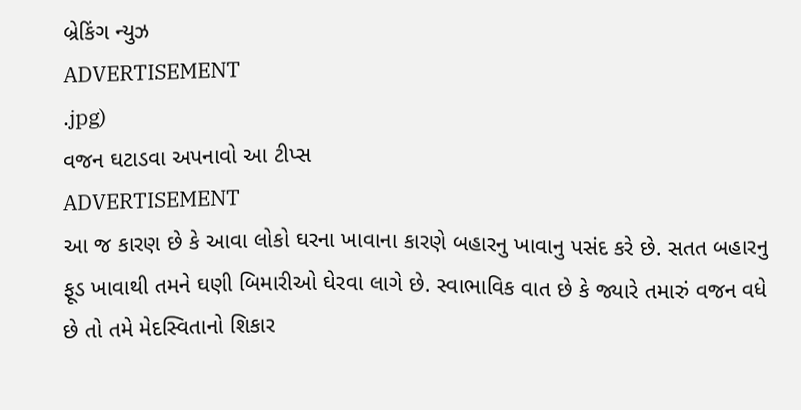બ્રેકિંગ ન્યુઝ
ADVERTISEMENT
.jpg)
વજન ઘટાડવા અપનાવો આ ટીપ્સ
ADVERTISEMENT
આ જ કારણ છે કે આવા લોકો ઘરના ખાવાના કારણે બહારનુ ખાવાનુ પસંદ કરે છે. સતત બહારનુ ફૂડ ખાવાથી તમને ઘણી બિમારીઓ ઘેરવા લાગે છે. સ્વાભાવિક વાત છે કે જ્યારે તમારું વજન વધે છે તો તમે મેદસ્વિતાનો શિકાર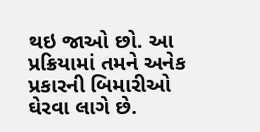થઇ જાઓ છો. આ પ્રક્રિયામાં તમને અનેક પ્રકારની બિમારીઓ ઘેરવા લાગે છે.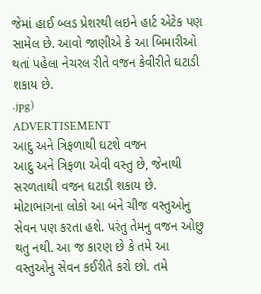જેમાં હાઈ બ્લડ પ્રેશરથી લઇને હાર્ટ એટેક પણ સામેલ છે. આવો જાણીએ કે આ બિમારીઓ થતાં પહેલા નેચરલ રીતે વજન કેવીરીતે ઘટાડી શકાય છે.
.jpg)
ADVERTISEMENT
આદુ અને ત્રિફળાથી ઘટશે વજન
આદુ અને ત્રિફળા એવી વસ્તુ છે, જેનાથી સરળતાથી વજન ઘટાડી શકાય છે. મોટાભાગના લોકો આ બંને ચીજ વસ્તુઓનુ સેવન પણ કરતા હશે. પરંતુ તેમનુ વજન ઓછુ થતુ નથી. આ જ કારણ છે કે તમે આ વસ્તુઓનુ સેવન કઈરીતે કરો છો. તમે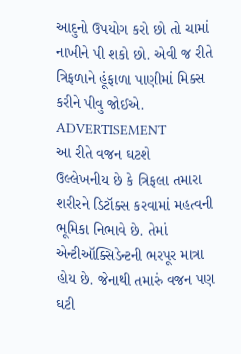આદુનો ઉપયોગ કરો છો તો ચામાં નાખીને પી શકો છો. એવી જ રીતે ત્રિફળાને હૂંફાળા પાણીમાં મિક્સ કરીને પીવુ જોઈએ.
ADVERTISEMENT
આ રીતે વજન ઘટશે
ઉલ્લેખનીય છે કે ત્રિફલા તમારા શરીરને ડિટૉક્સ કરવામાં મહત્વની ભૂમિકા નિભાવે છે. તેમાં એન્ટીઑક્સિડેન્ટની ભરપૂર માત્રા હોય છે. જેનાથી તમારું વજન પણ ઘટી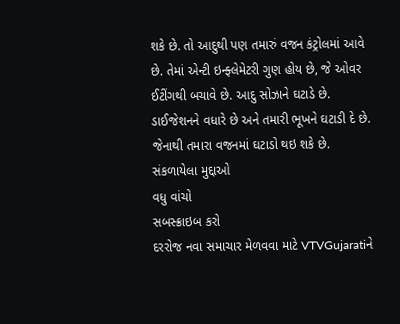શકે છે. તો આદુથી પણ તમારું વજન કંટ્રોલમાં આવે છે. તેમાં એન્ટી ઇન્ફ્લેમેટરી ગુણ હોય છે, જે ઓવર ઈટીંગથી બચાવે છે. આદુ સોઝાને ઘટાડે છે. ડાઈજેશનને વધારે છે અને તમારી ભૂખને ઘટાડી દે છે. જેનાથી તમારા વજનમાં ઘટાડો થઇ શકે છે.
સંકળાયેલા મુદ્દાઓ
વધુ વાંચો
સબસ્ક્રાઇબ કરો
દરરોજ નવા સમાચાર મેળવવા માટે VTVGujaratiને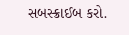સબસ્ક્રાઈબ કરો.